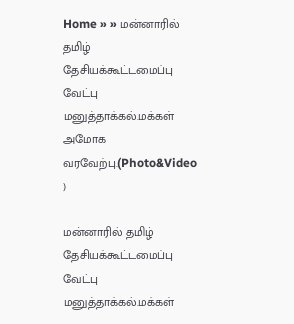Home » » மன்னாரில் தமிழ் தேசியக்கூட்டமைப்பு வேட்பு மனுத்தாக்கல்.மக்கள் அமோக வரவேற்பு.(Photo&Video )

மன்னாரில் தமிழ் தேசியக்கூட்டமைப்பு வேட்பு மனுத்தாக்கல்.மக்கள்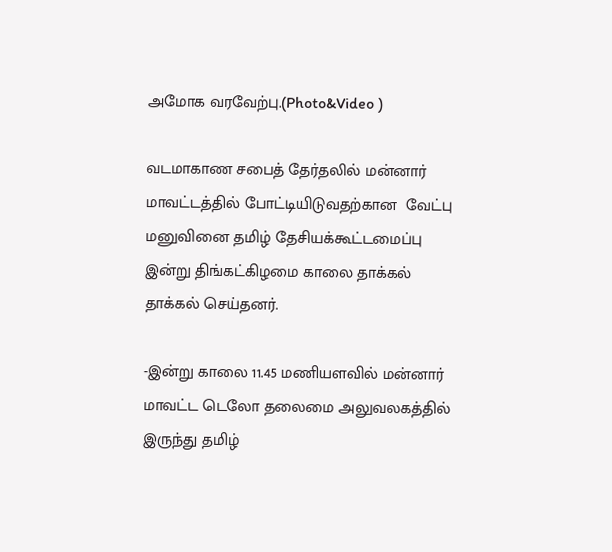அமோக வரவேற்பு.(Photo&Video )

வடமாகாண சபைத் தேர்தலில் மன்னார் மாவட்டத்தில் போட்டியிடுவதற்கான  வேட்பு மனுவினை தமிழ் தேசியக்கூட்டமைப்பு இன்று திங்கட்கிழமை காலை தாக்கல் தாக்கல் செய்தனர்.

-இன்று காலை 11.45 மணியளவில் மன்னார் மாவட்ட டெலோ தலைமை அலுவலகத்தில் இருந்து தமிழ்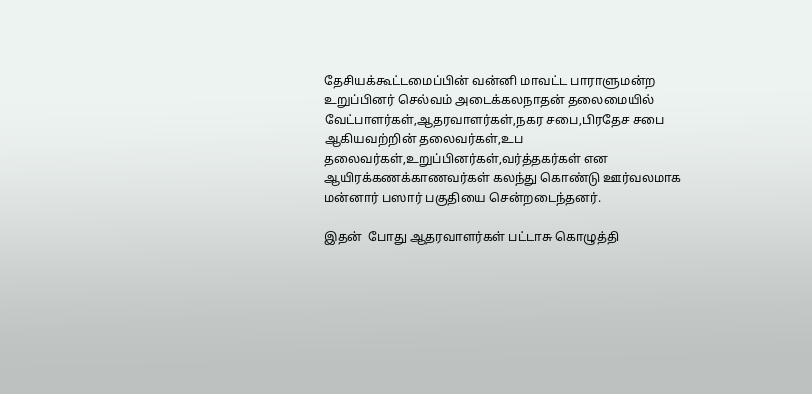தேசியக்கூட்டமைப்பின் வன்னி மாவட்ட பாராளுமன்ற உறுப்பினர் செல்வம் அடைக்கலநாதன் தலைமையில் வேட்பாளர்கள்,ஆதரவாளர்கள்,நகர சபை,பிரதேச சபை ஆகியவற்றின் தலைவர்கள்,உப தலைவர்கள்,உறுப்பினர்கள்,வர்த்தகர்கள் என ஆயிரக்கணக்காணவர்கள் கலந்து கொண்டு ஊர்வலமாக மன்னார் பஸார் பகுதியை சென்றடைந்தனர்.

இதன்  போது ஆதரவாளர்கள் பட்டாசு கொழுத்தி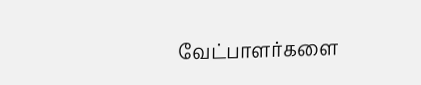வேட்பாளர்களை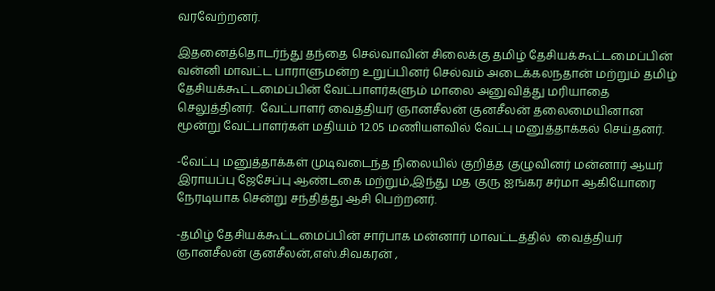வரவேற்றனர்.

இதனைத்தொடர்ந்து தந்தை செல்வாவின் சிலைக்கு தமிழ் தேசியக்கூட்டமைப்பின் வன்னி மாவட்ட பாராளுமன்ற உறுப்பினர் செல்வம் அடைக்கலநதான் மற்றும் தமிழ் தேசியக்கூட்டமைப்பின் வேட்பாளர்களும் மாலை அனுவித்து மரியாதை செலுத்தினர்.  வேட்பாளர் வைத்தியர் ஞானசீலன் குனசீலன் தலைமையினான மூன்று வேட்பாளர்கள் மதியம் 12.05 மணியளவில் வேட்பு மனுத்தாக்கல் செய்தனர்.

-வேட்பு மனுத்தாக்கள் முடிவடைந்த நிலையில் குறித்த குழுவினர் மன்னார் ஆயர் இராயப்பு ஜேசேப்பு ஆண்டகை மற்றும்,இந்து மத குரு ஐங்கர சர்மா ஆகியோரை நேரடியாக சென்று சந்தித்து ஆசி பெற்றனர்.

-தமிழ் தேசியக்கூட்டமைப்பின் சார்பாக மன்னார் மாவட்டத்தில்  வைத்தியர் ஞானசீலன் குனசீலன்,எஸ்.சிவகரன் ,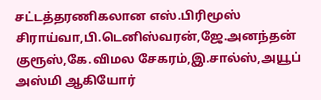சட்டத்தரணிகலான எஸ்.பிரிமூஸ் சிராய்வா,பி.டெனிஸ்வரன்,ஜே.அனந்தன் குரூஸ்,கே.விமல சேகரம்,இ.சால்ஸ்,அயூப் அஸ்மி ஆகியோர்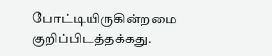போட்டியிருகின்றமை குறிப்பிடத்தக்கது.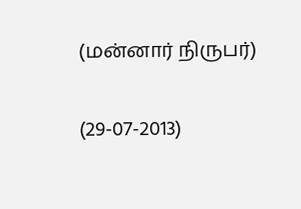(மன்னார் நிருபர்)

(29-07-2013)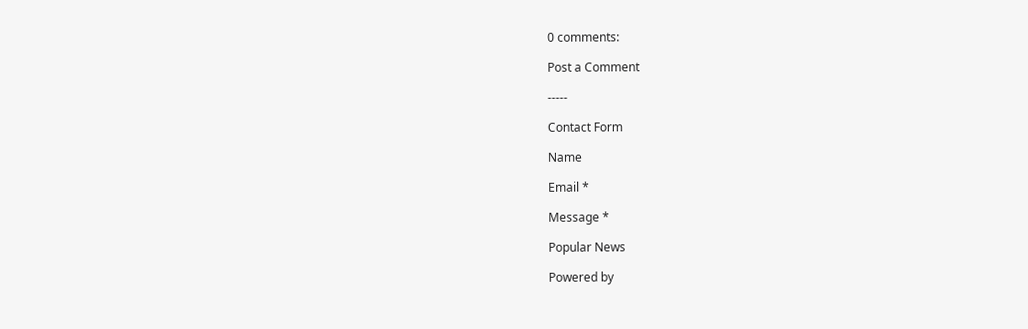0 comments:

Post a Comment

-----

Contact Form

Name

Email *

Message *

Popular News

Powered by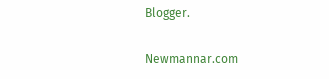Blogger.

Newmannar.com